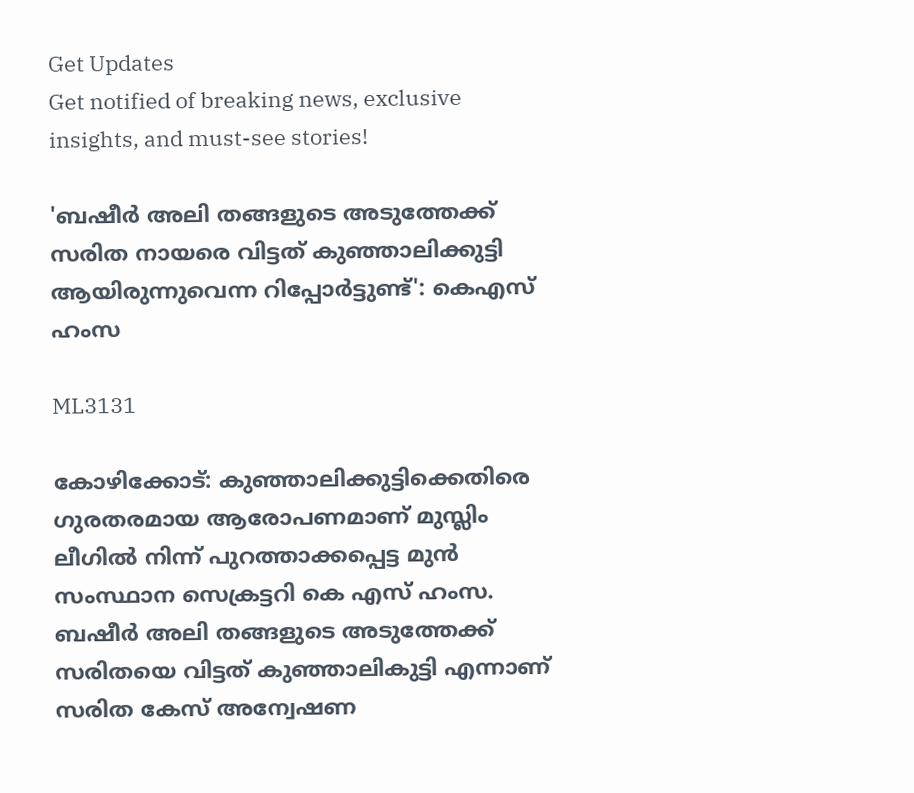Get Updates
Get notified of breaking news, exclusive insights, and must-see stories!

'ബഷീർ അലി തങ്ങളുടെ അടുത്തേക്ക് സരിത നായരെ വിട്ടത് കുഞ്ഞാലിക്കുട്ടി ആയിരുന്നുവെന്ന റിപ്പോർട്ടുണ്ട്': കെഎസ് ഹംസ

ML3131

കോഴിക്കോട്: കുഞ്ഞാലിക്കുട്ടിക്കെതിരെ ഗുരതരമായ ആരോപണമാണ് മുസ്ലിം ലീഗിൽ നിന്ന് പുറത്താക്കപ്പെട്ട മുൻ സംസ്ഥാന സെക്രട്ടറി കെ എസ് ഹംസ. ബഷീർ അലി തങ്ങളുടെ അടുത്തേക്ക് സരിതയെ വിട്ടത് കുഞ്ഞാലികുട്ടി എന്നാണ് സരിത കേസ് അന്വേഷണ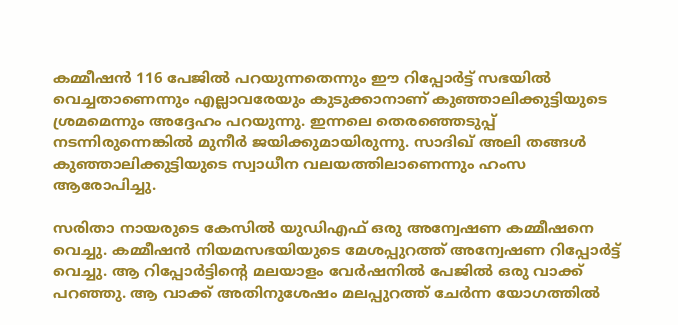കമ്മീഷൻ 116 പേജിൽ പറയുന്നതെന്നും ഈ റിപ്പോർട്ട് സഭയിൽ വെച്ചതാണെന്നും എല്ലാവരേയും കുടുക്കാനാണ് കുഞ്ഞാലിക്കുട്ടിയുടെ ശ്രമമെന്നും അദ്ദേഹം പറയുന്നു. ഇന്നലെ തെരഞ്ഞെടുപ്പ് നടന്നിരുന്നെങ്കിൽ മുനീർ ജയിക്കുമായിരുന്നു. സാദിഖ് അലി തങ്ങൾ കുഞ്ഞാലിക്കുട്ടിയുടെ സ്വാധീന വലയത്തിലാണെന്നും ഹംസ ആരോപിച്ചു.

സരിതാ നായരുടെ കേസിൽ യുഡിഎഫ് ഒരു അന്വേഷണ കമ്മീഷനെ വെച്ചു. കമ്മീഷൻ നിയമസഭയിയുടെ മേശപ്പുറത്ത് അന്വേഷണ റിപ്പോർട്ട് വെച്ചു. ആ റിപ്പോർട്ടിന്റെ മലയാളം വേർഷനിൽ പേജിൽ ഒരു വാക്ക് പറഞ്ഞു. ആ വാക്ക് അതിനുശേഷം മലപ്പുറത്ത് ചേർന്ന യോഗത്തിൽ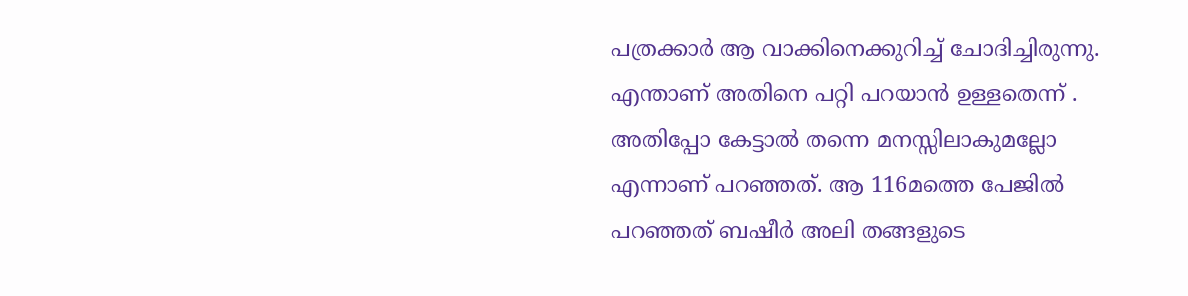പത്രക്കാർ ആ വാക്കിനെക്കുറിച്ച് ചോദിച്ചിരുന്നു. എന്താണ് അതിനെ പറ്റി പറയാൻ ഉള്ളതെന്ന് . അതിപ്പോ കേട്ടാൽ തന്നെ മനസ്സിലാകുമല്ലോ എന്നാണ് പറഞ്ഞത്. ആ 116മത്തെ പേജിൽ പറഞ്ഞത് ബഷീർ അലി തങ്ങളുടെ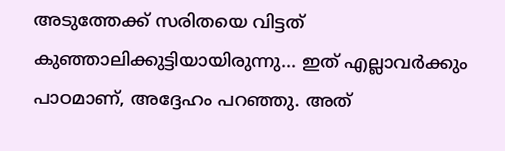അടുത്തേക്ക് സരിതയെ വിട്ടത് കുഞ്ഞാലിക്കുട്ടിയായിരുന്നു... ഇത് എല്ലാവർക്കും പാഠമാണ്, അദ്ദേഹം പറഞ്ഞു. അത്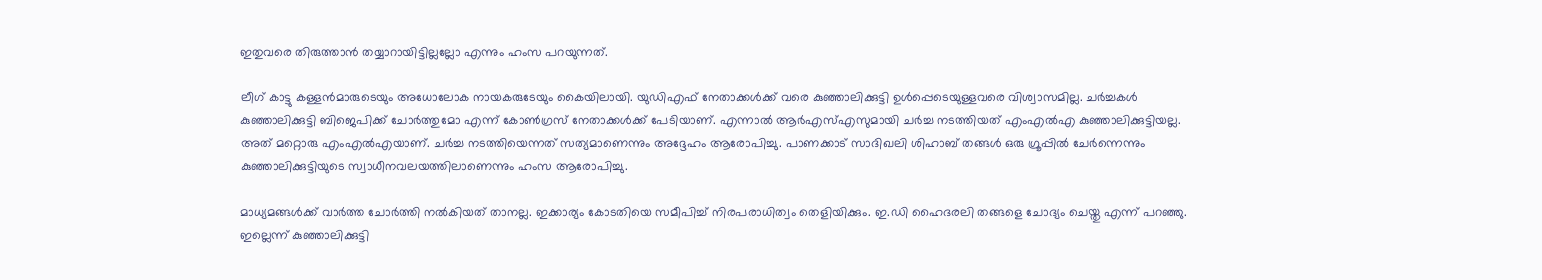ഇതുവരെ തിരുത്താൻ തയ്യാറായിട്ടില്ലല്ലോ എന്നും ഹംസ പറയുന്നത്.

ലീഗ് കാട്ടു കള്ളൻമാരുടെയും അധോലോക നായകരുടേയും കൈയിലായി. യുഡിഎഫ് നേതാക്കൾക്ക് വരെ കുഞ്ഞാലിക്കുട്ടി ഉൾപ്പെടെയുള്ളവരെ വിശ്വാസമില്ല. ചർച്ചകൾ കുഞ്ഞാലിക്കുട്ടി ബിജെപിക്ക് ‌ചോർത്തുമോ എന്ന് കോൺഗ്രസ് നേതാക്കൾക്ക് പേടിയാണ്. എന്നാൽ ആർഎസ്എസുമായി ചർച്ച നടത്തിയത് എംഎൽഎ കുഞ്ഞാലിക്കുട്ടിയല്ല. അത് മറ്റൊരു എംഎൽഎയാണ്. ചർച്ച നടത്തിയെന്നത് സത്യമാണെന്നും അദ്ദേഹം ആരോപിച്ചു. പാണക്കാട് സാദിഖലി ശിഹാബ് തങ്ങൾ ഒരു ഗ്രൂപ്പിൽ ചേർന്നെന്നും കുഞ്ഞാലിക്കുട്ടിയുടെ സ്വാധീനവലയത്തിലാണെന്നും ഹംസ ആരോപിച്ചു.

മാധ്യമങ്ങൾക്ക് വാർത്ത ചോർത്തി നൽകിയത് താനല്ല. ഇക്കാര്യം കോടതിയെ സമീപിച്ച് നിരപരാധിത്വം തെളിയിക്കും. ഇ.ഡി ഹൈദരലി തങ്ങളെ ചോദ്യം ചെയ്തു എന്ന് പറഞ്ഞു. ഇല്ലെന്ന് കുഞ്ഞാലിക്കുട്ടി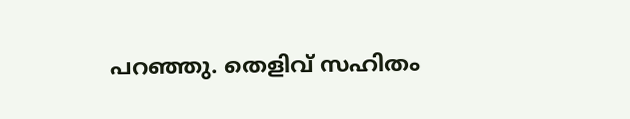പറഞ്ഞു. തെളിവ് സഹിതം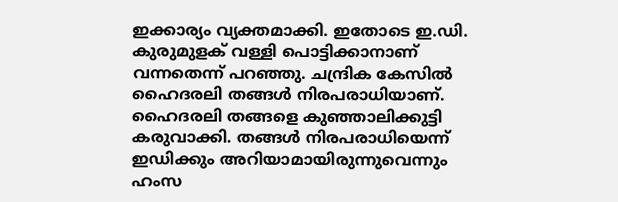ഇക്കാര്യം വ്യക്തമാക്കി. ഇതോടെ ഇ.ഡി. കുരുമുളക് വള്ളി പൊട്ടിക്കാനാണ് വന്നതെന്ന് പറഞ്ഞു. ചന്ദ്രിക കേസിൽ ഹൈദരലി തങ്ങൾ നിരപരാധിയാണ്. ഹൈദരലി തങ്ങളെ കുഞ്ഞാലിക്കുട്ടി കരുവാക്കി. തങ്ങൾ നിരപരാധിയെന്ന് ഇഡിക്കും അറിയാമായിരുന്നുവെന്നും ഹംസ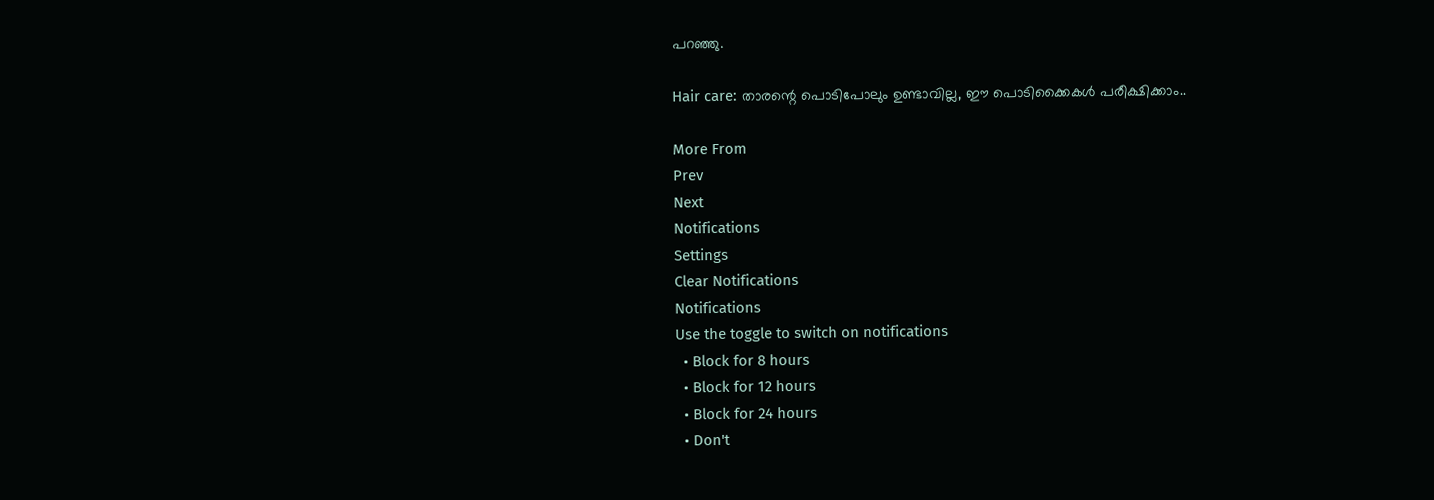പറഞ്ഞു.

Hair care: താരന്റെ പൊടിപോലും ഉണ്ടാവില്ല, ഈ പൊടിക്കൈകൾ പരീക്ഷിക്കാം..

More From
Prev
Next
Notifications
Settings
Clear Notifications
Notifications
Use the toggle to switch on notifications
  • Block for 8 hours
  • Block for 12 hours
  • Block for 24 hours
  • Don't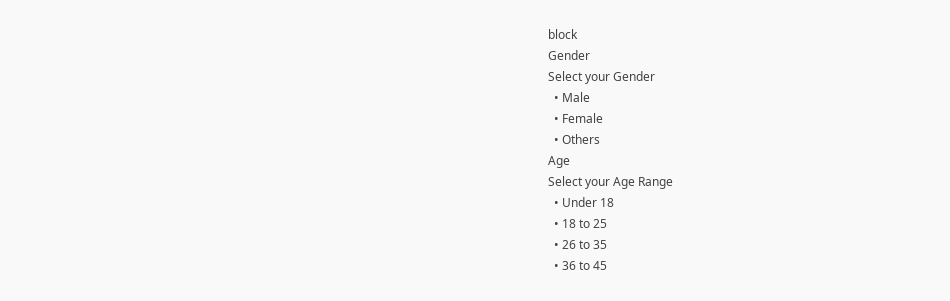block
Gender
Select your Gender
  • Male
  • Female
  • Others
Age
Select your Age Range
  • Under 18
  • 18 to 25
  • 26 to 35
  • 36 to 45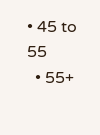• 45 to 55
  • 55+